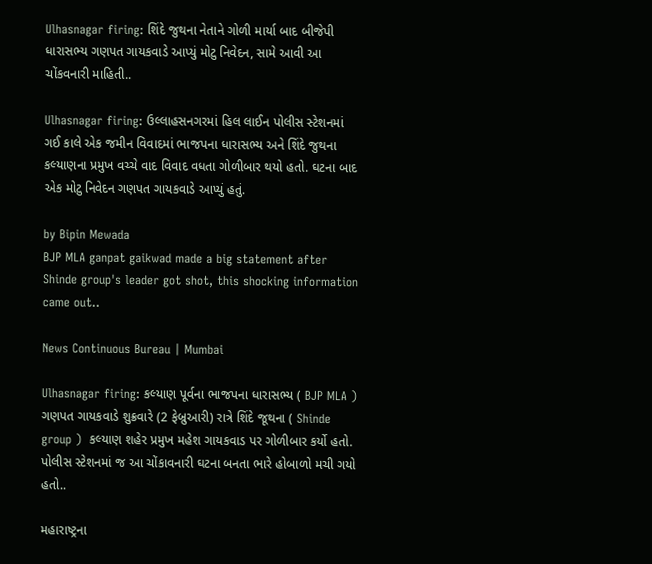Ulhasnagar firing: શિંદે જુથના નેતાને ગોળી માર્યા બાદ બીજેપી ધારાસભ્ય ગણપત ગાયકવાડે આપ્યું મોટુ નિવેદન, સામે આવી આ ચોંકવનારી માહિતી..

Ulhasnagar firing: ઉલ્લાહસનગરમાં હિલ લાઈન પોલીસ સ્ટેશનમાં ગઈ કાલે એક જમીન વિવાદમાં ભાજપના ધારાસભ્ય અને શિંદે જુથના કલ્યાણના પ્રમુખ વચ્ચે વાદ વિવાદ વધતા ગોળીબાર થયો હતો. ઘટના બાદ એક મોટુ નિવેદન ગણપત ગાયકવાડે આપ્યું હતું.

by Bipin Mewada
BJP MLA ganpat gaikwad made a big statement after Shinde group's leader got shot, this shocking information came out..

News Continuous Bureau | Mumbai

Ulhasnagar firing: કલ્યાણ પૂર્વના ભાજપના ધારાસભ્ય ( BJP MLA ) ગણપત ગાયકવાડે શુક્રવારે (2 ફેબ્રુઆરી) રાત્રે શિંદે જૂથના ( Shinde group )  કલ્યાણ શહેર પ્રમુખ મહેશ ગાયકવાડ પર ગોળીબાર કર્યો હતો. પોલીસ સ્ટેશનમાં જ આ ચોંકાવનારી ઘટના બનતા ભારે હોબાળો મચી ગયો હતો..

મહારાષ્ટ્રના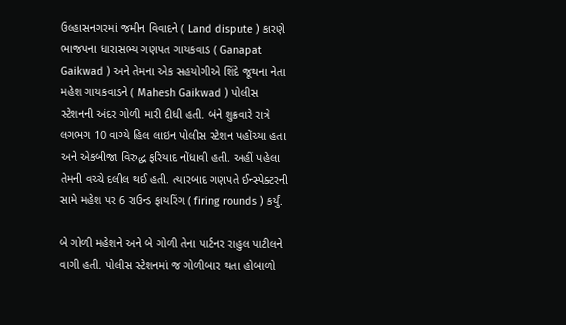ઉલ્હાસનગરમાં જમીન વિવાદને ( Land dispute ) કારણે ભાજપના ધારાસભ્ય ગણપત ગાયકવાડ ( Ganapat Gaikwad ) અને તેમના એક સહયોગીએ શિંદે જૂથના નેતા મહેશ ગાયકવાડને ( Mahesh Gaikwad ) પોલીસ સ્ટેશનની અંદર ગોળી મારી દીધી હતી. બંને શુક્રવારે રાત્રે લગભગ 10 વાગ્યે હિલ લાઇન પોલીસ સ્ટેશન પહોંચ્યા હતા અને એકબીજા વિરુદ્ધ ફરિયાદ નોંધાવી હતી. અહીં પહેલા તેમની વચ્ચે દલીલ થઈ હતી. ત્યારબાદ ગણપતે ઈન્સ્પેક્ટરની સામે મહેશ પર 6 રાઉન્ડ ફાયરિંગ ( firing rounds ) કર્યું.

બે ગોળી મહેશને અને બે ગોળી તેના પાર્ટનર રાહુલ પાટીલને વાગી હતી. પોલીસ સ્ટેશનમાં જ ગોળીબાર થતા હોબાળો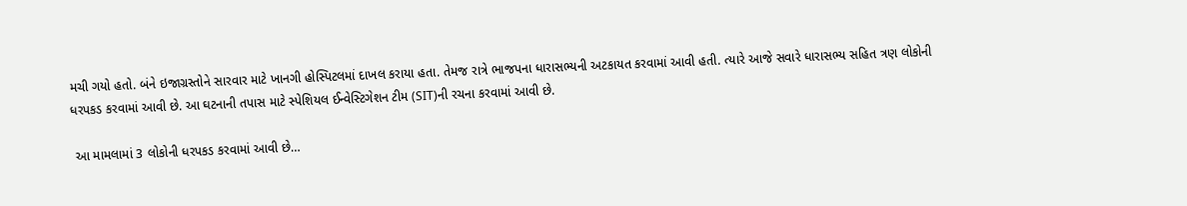મચી ગયો હતો. બંને ઇજાગ્રસ્તોને સારવાર માટે ખાનગી હોસ્પિટલમાં દાખલ કરાયા હતા. તેમજ રાત્રે ભાજપના ધારાસભ્યની અટકાયત કરવામાં આવી હતી. ત્યારે આજે સવારે ધારાસભ્ય સહિત ત્રણ લોકોની ધરપકડ કરવામાં આવી છે. આ ઘટનાની તપાસ માટે સ્પેશિયલ ઈન્વેસ્ટિગેશન ટીમ (SIT)ની રચના કરવામાં આવી છે.

 આ મામલામાં 3 લોકોની ધરપકડ કરવામાં આવી છે…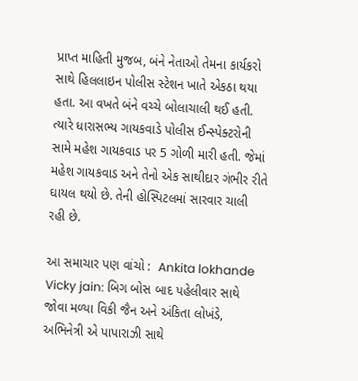પ્રાપ્ત માહિતી મુજબ, બંને નેતાઓ તેમના કાર્યકરો સાથે હિલલાઇન પોલીસ સ્ટેશન ખાતે એકઠા થયા હતા. આ વખતે બંને વચ્ચે બોલાચાલી થઈ હતી. ત્યારે ધારાસભ્ય ગાયકવાડે પોલીસ ઈન્સ્પેક્ટરોની સામે મહેશ ગાયકવાડ પર 5 ગોળી મારી હતી. જેમાં મહેશ ગાયકવાડ અને તેનો એક સાથીદાર ગંભીર રીતે ઘાયલ થયો છે. તેની હોસ્પિટલમાં સારવાર ચાલી રહી છે.

આ સમાચાર પણ વાંચો :  Ankita lokhande Vicky jain: બિગ બોસ બાદ પહેલીવાર સાથે જોવા મળ્યા વિકી જૈન અને અંકિતા લોખંડે, અભિનેત્રી એ પાપારાઝી સાથે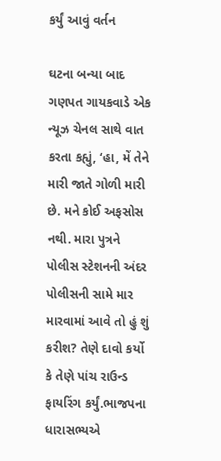કર્યું આવું વર્તન

ઘટના બન્યા બાદ ગણપત ગાયકવાડે એક ન્યૂઝ ચેનલ સાથે વાત કરતા કહ્યું, ‘હા, મેં તેને મારી જાતે ગોળી મારી છે. મને કોઈ અફસોસ નથી. મારા પુત્રને પોલીસ સ્ટેશનની અંદર પોલીસની સામે માર મારવામાં આવે તો હું શું કરીશ? તેણે દાવો કર્યો કે તેણે પાંચ રાઉન્ડ ફાયરિંગ કર્યું.ભાજપના ધારાસભ્યએ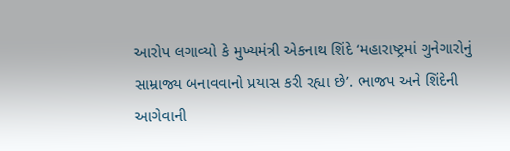આરોપ લગાવ્યો કે મુખ્યમંત્રી એકનાથ શિંદે ‘મહારાષ્ટ્રમાં ગુનેગારોનું સામ્રાજ્ય બનાવવાનો પ્રયાસ કરી રહ્યા છે’. ભાજપ અને શિંદેની આગેવાની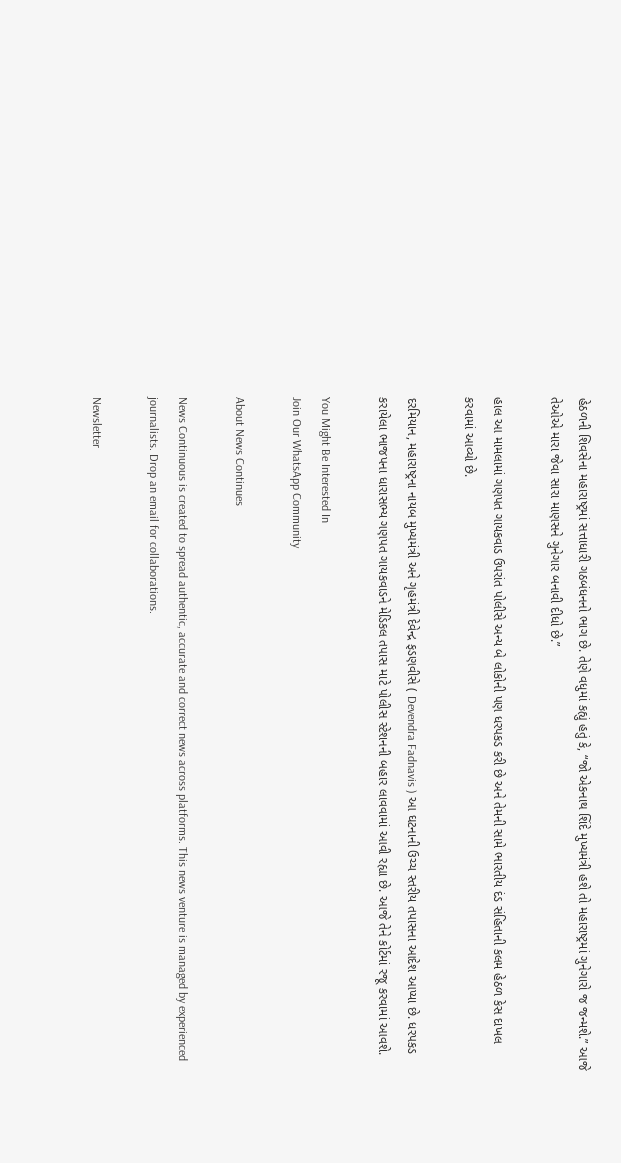હેઠળની શિવસેના મહારાષ્ટ્રમાં સત્તાધારી ગઠબંધનનો ભાગ છે. તેણે વધુમાં કહ્યું હતું કે, “જો એકનાથ શિંદે મુખ્યમંત્રી હશે તો મહારાષ્ટ્રમાં ગુનેગારો જ જન્મશે.” આજે તેઓએ મારા જેવા સારા માણસને ગુનેગાર બનાવી દીધો છે.”

હાલ આ મામલામાં ગણપત ગાયકવાડ ઉપરાંત પોલીસે અન્ય બે લોકોની પણ ધરપકડ કરી છે અને તેમની સામે ભારતીય દંડ સંહિતાની કલમ હેઠળ કેસ દાખલ કરવામાં આવ્યો છે.

દરમિયાન, મહારાષ્ટ્રના નાયબ મુખ્યમંત્રી અને ગૃહમંત્રી દેવેન્દ્ર ફડણવીસે ( Devendra Fadnavis ) આ ઘટનાની ઉચ્ચ સ્તરીય તપાસના આદેશ આપ્યા છે. ધરપકડ કરાયેલા ભાજપના ધારાસભ્ય ગણપત ગાયકવાડને મેડિકલ તપાસ માટે પોલીસ સ્ટેશનની બહાર લાવવામાં આવી રહ્યા છે. આજે તેને કોર્ટમાં રજૂ કરવામાં આવશે.

You Might Be Interested In
Join Our WhatsApp Community

About News Continues

News Continuous is created to spread authentic, accurate and correct news across platforms. This news venture is managed by experienced journalists. Drop an email for collaborations.

Newsletter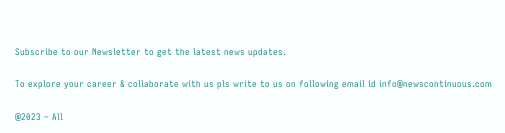Subscribe to our Newsletter to get the latest news updates.

To explore your career & collaborate with us pls write to us on following email id info@newscontinuous.com

@2023 – All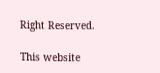Right Reserved.

This website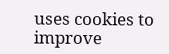uses cookies to improve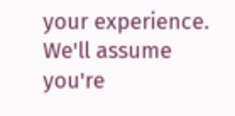your experience. We'll assume you're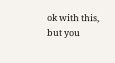ok with this, but you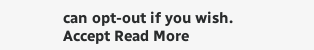can opt-out if you wish. Accept Read More